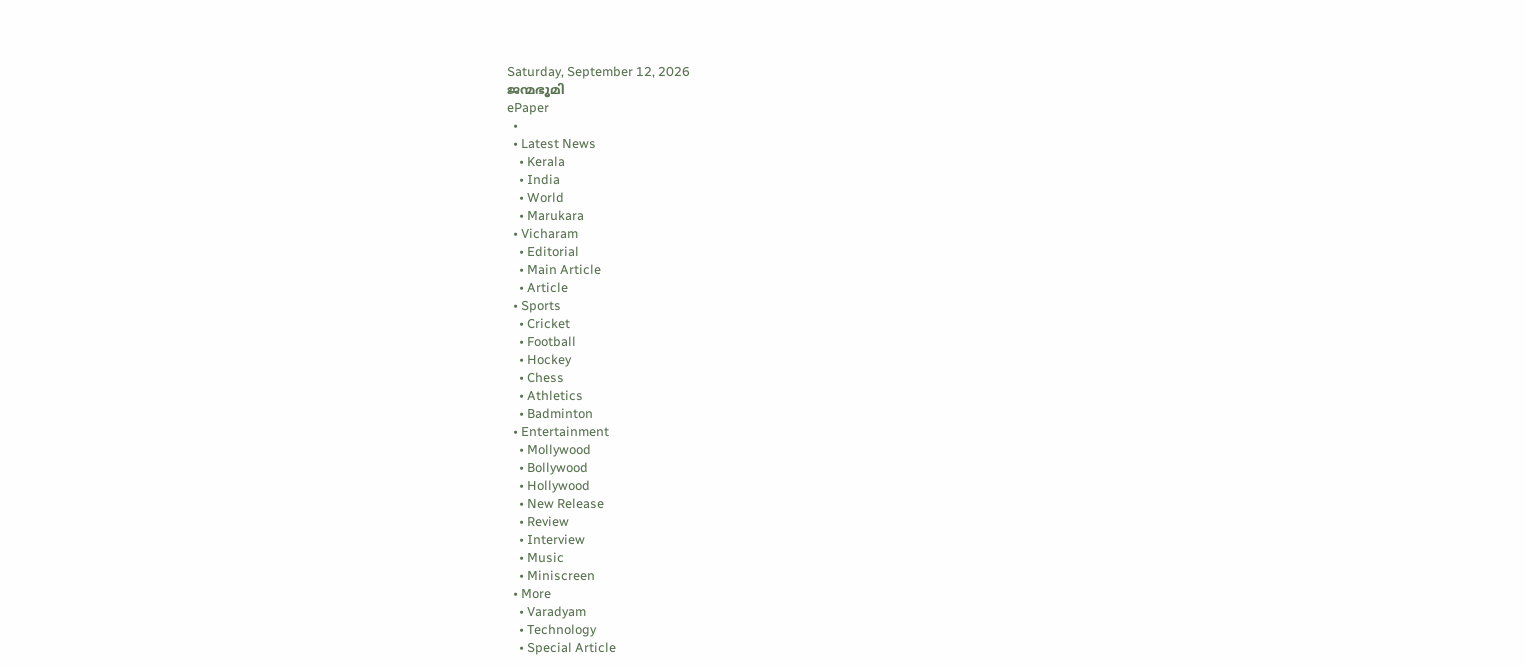Saturday, September 12, 2026
ജന്മഭൂമി
ePaper
  •
  • Latest News
    • Kerala
    • India
    • World
    • Marukara
  • Vicharam
    • Editorial
    • Main Article
    • Article
  • Sports
    • Cricket
    • Football
    • Hockey
    • Chess
    • Athletics
    • Badminton
  • Entertainment
    • Mollywood
    • Bollywood
    • Hollywood
    • New Release
    • Review
    • Interview
    • Music
    • Miniscreen
  • More
    • Varadyam
    • Technology
    • Special Article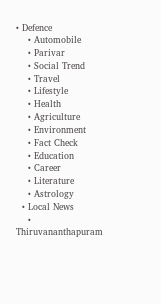• Defence
    • Automobile
    • Parivar
    • Social Trend
    • Travel
    • Lifestyle
    • Health
    • Agriculture
    • Environment
    • Fact Check
    • Education
    • Career
    • Literature
    • Astrology
  • Local News
    • Thiruvananthapuram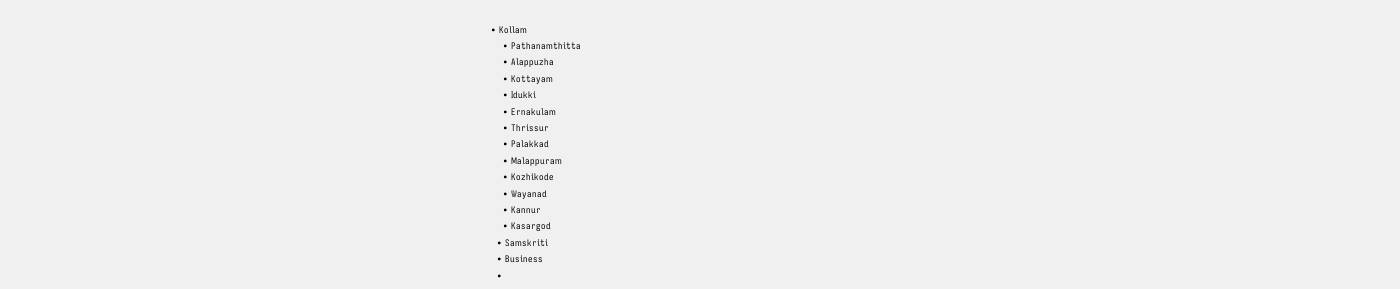• Kollam
    • Pathanamthitta
    • Alappuzha
    • Kottayam
    • Idukki
    • Ernakulam
    • Thrissur
    • Palakkad
    • Malappuram
    • Kozhikode
    • Wayanad
    • Kannur
    • Kasargod
  • Samskriti
  • Business
  •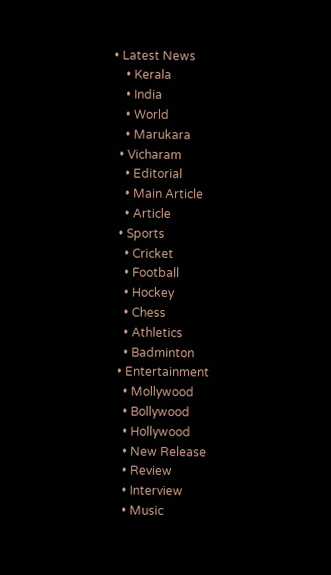• Latest News
    • Kerala
    • India
    • World
    • Marukara
  • Vicharam
    • Editorial
    • Main Article
    • Article
  • Sports
    • Cricket
    • Football
    • Hockey
    • Chess
    • Athletics
    • Badminton
  • Entertainment
    • Mollywood
    • Bollywood
    • Hollywood
    • New Release
    • Review
    • Interview
    • Music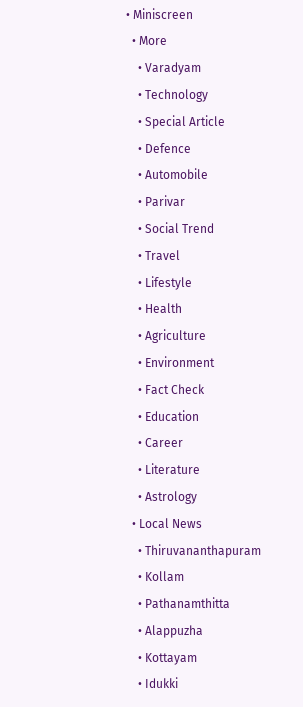• Miniscreen
  • More
    • Varadyam
    • Technology
    • Special Article
    • Defence
    • Automobile
    • Parivar
    • Social Trend
    • Travel
    • Lifestyle
    • Health
    • Agriculture
    • Environment
    • Fact Check
    • Education
    • Career
    • Literature
    • Astrology
  • Local News
    • Thiruvananthapuram
    • Kollam
    • Pathanamthitta
    • Alappuzha
    • Kottayam
    • Idukki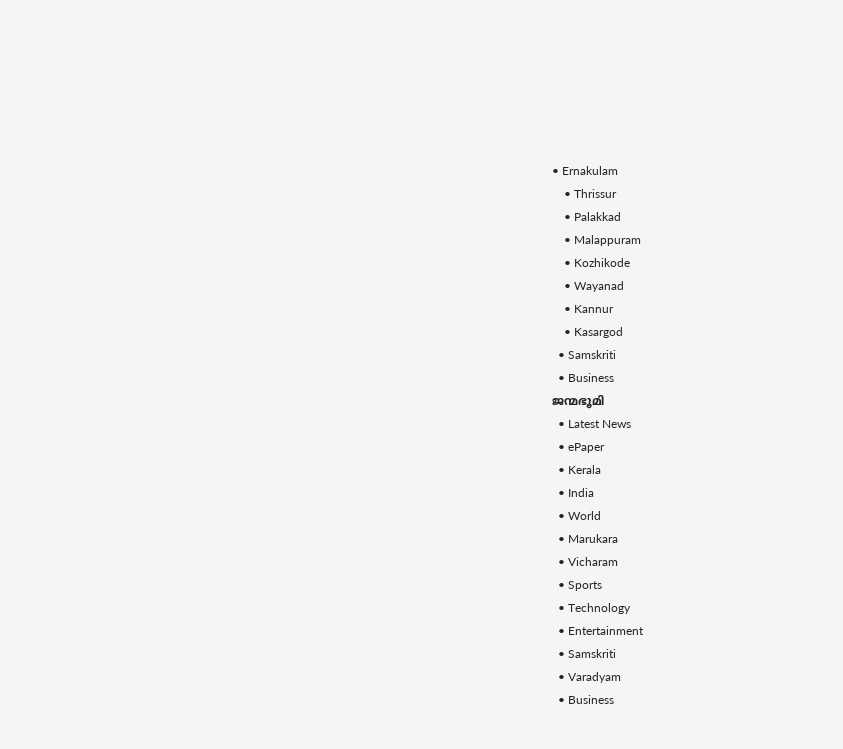• Ernakulam
    • Thrissur
    • Palakkad
    • Malappuram
    • Kozhikode
    • Wayanad
    • Kannur
    • Kasargod
  • Samskriti
  • Business
ജന്മഭൂമി
  • Latest News
  • ePaper
  • Kerala
  • India
  • World
  • Marukara
  • Vicharam
  • Sports
  • Technology
  • Entertainment
  • Samskriti
  • Varadyam
  • Business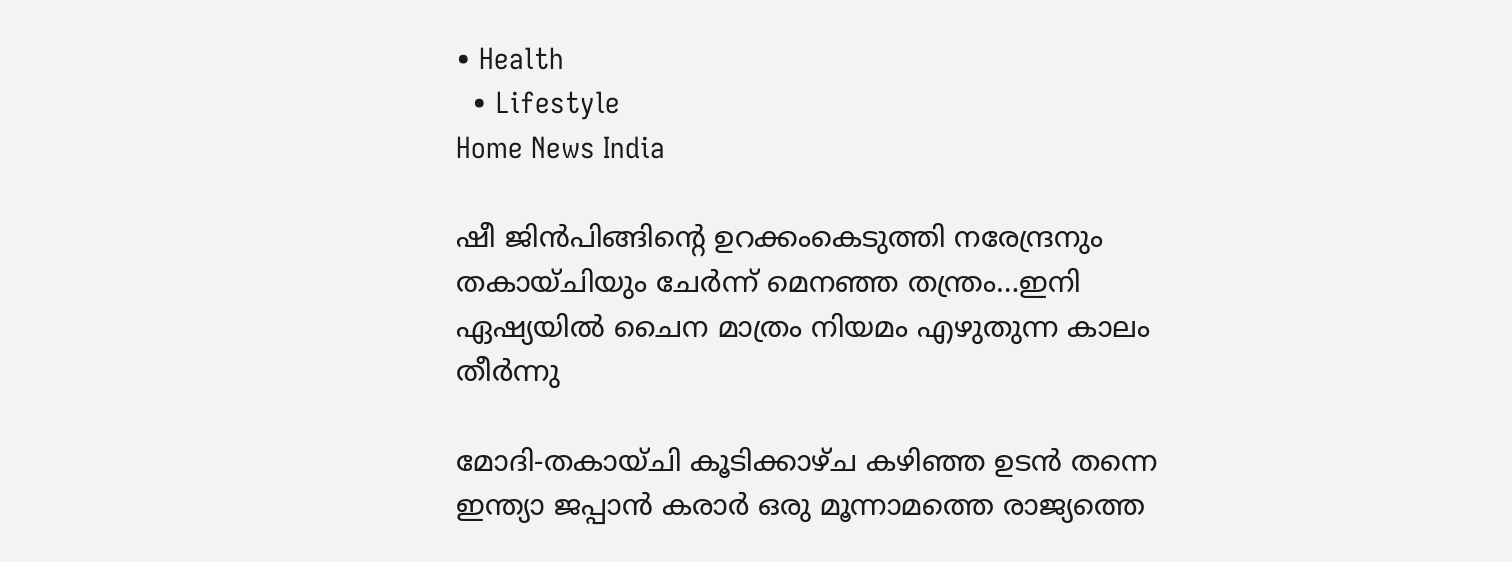• Health
  • Lifestyle
Home News India

ഷീ ജിന്‍പിങ്ങിന്റെ ഉറക്കംകെടുത്തി നരേന്ദ്രനും തകായ്ചിയും ചേര്‍ന്ന് മെനഞ്ഞ തന്ത്രം…ഇനി ഏഷ്യയില്‍ ചൈന മാത്രം നിയമം എഴുതുന്ന കാലം തീര്‍ന്നു

മോദി-തകായ്ചി കൂടിക്കാഴ്ച കഴിഞ്ഞ ഉടന്‍ തന്നെ ഇന്ത്യാ ജപ്പാന്‍ കരാര്‍ ഒരു മൂന്നാമത്തെ രാജ്യത്തെ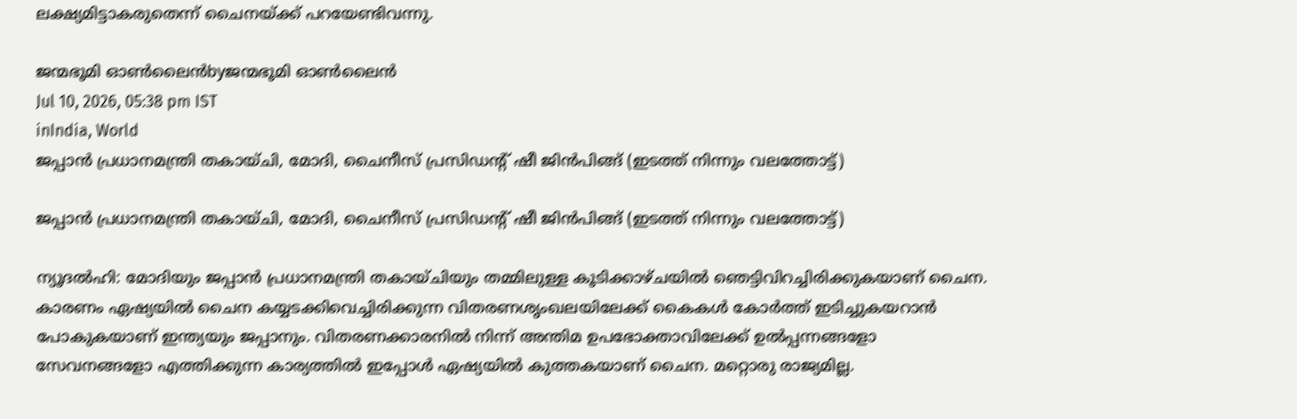ലക്ഷ്യമിട്ടാകരുതെന്ന് ചൈനയ്‌ക്ക് പറയേണ്ടിവന്നു.

ജന്മഭൂമി ഓണ്‍ലൈന്‍byജന്മഭൂമി ഓണ്‍ലൈന്‍
Jul 10, 2026, 05:38 pm IST
inIndia, World
ജപ്പാന്‍ പ്രധാനമന്ത്രി തകായ്ചി, മോദി, ചൈനീസ് പ്രസിഡന്‍റ് ഷീ ജിന്‍പിങ്ങ് (ഇടത്ത് നിന്നും വലത്തോട്ട്)

ജപ്പാന്‍ പ്രധാനമന്ത്രി തകായ്ചി, മോദി, ചൈനീസ് പ്രസിഡന്‍റ് ഷീ ജിന്‍പിങ്ങ് (ഇടത്ത് നിന്നും വലത്തോട്ട്)

ന്യൂദല്‍ഹി: മോദിയും ജപ്പാന്‍ പ്രധാനമന്ത്രി തകായ്ചിയും തമ്മിലുള്ള കൂടിക്കാഴ്ചയില്‍ ഞെട്ടിവിറച്ചിരിക്കുകയാണ് ചൈന. കാരണം ഏഷ്യയില്‍ ചൈന കയ്യടക്കിവെച്ചിരിക്കുന്ന വിതരണശൃംഖലയിലേക്ക് കൈകള്‍ കോര്‍ത്ത് ഇടിച്ചുകയറാന്‍ പോകുകയാണ് ഇന്ത്യയും ജപ്പാനും. വിതരണക്കാരനിൽ നിന്ന് അന്തിമ ഉപഭോക്താവിലേക്ക് ഉൽപ്പന്നങ്ങളോ സേവനങ്ങളോ എത്തിക്കുന്ന കാര്യത്തില്‍ ഇപ്പോള്‍ ഏഷ്യയില്‍ കുത്തകയാണ് ചൈന. മറ്റൊരു രാജ്യമില്ല.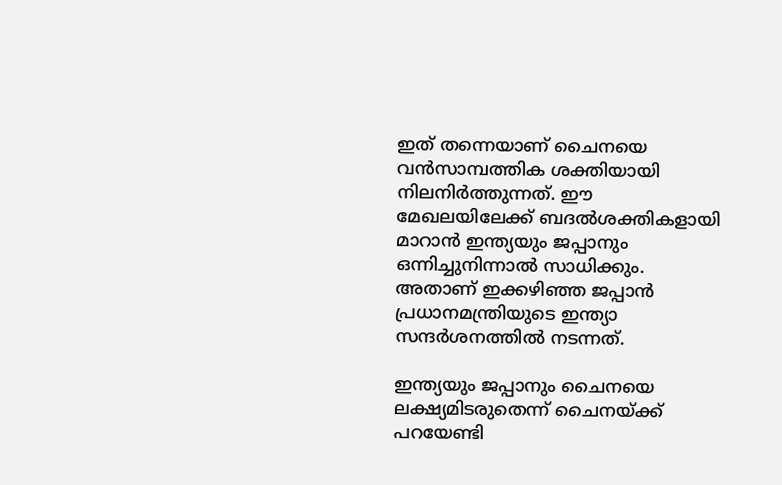ഇത് തന്നെയാണ് ചൈനയെ വന്‍സാമ്പത്തിക ശക്തിയായി നിലനിര്‍ത്തുന്നത്. ഈ മേഖലയിലേക്ക് ബദല്‍ശക്തികളായി മാറാന്‍ ഇന്ത്യയും ജപ്പാനും ഒന്നിച്ചുനിന്നാല്‍ സാധിക്കും. അതാണ് ഇക്കഴിഞ്ഞ ജപ്പാന്‍ പ്രധാനമന്ത്രിയുടെ ഇന്ത്യാ സന്ദര്‍ശനത്തില്‍ നടന്നത്.

ഇന്ത്യയും ജപ്പാനും ചൈനയെ ലക്ഷ്യമിടരുതെന്ന് ചൈനയ്‌ക്ക് പറയേണ്ടി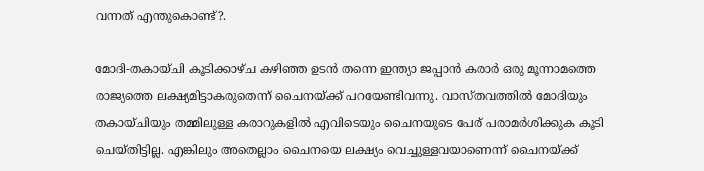വന്നത് എന്തുകൊണ്ട്?.

മോദി-തകായ്ചി കൂടിക്കാഴ്ച കഴിഞ്ഞ ഉടന്‍ തന്നെ ഇന്ത്യാ ജപ്പാന്‍ കരാര്‍ ഒരു മൂന്നാമത്തെ രാജ്യത്തെ ലക്ഷ്യമിട്ടാകരുതെന്ന് ചൈനയ്‌ക്ക് പറയേണ്ടിവന്നു. വാസ്തവത്തില്‍ മോദിയും തകായ്ചിയും തമ്മിലുള്ള കരാറുകളില്‍ എവിടെയും ചൈനയുടെ പേര് പരാമര്‍ശിക്കുക കൂടി ചെയ്തിട്ടില്ല. എങ്കിലും അതെല്ലാം ചൈനയെ ലക്ഷ്യം വെച്ചുള്ളവയാണെന്ന് ചൈനയ്‌ക്ക്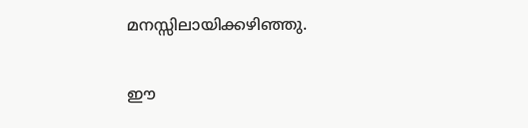മനസ്സിലായിക്കഴിഞ്ഞു.

ഈ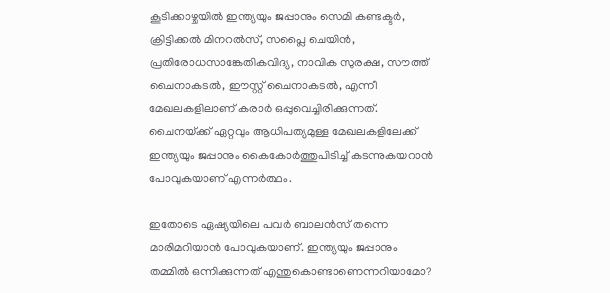കൂടിക്കാഴ്ചയില്‍ ഇന്ത്യയും ജപ്പാനും സെമി കണ്ടക്ടര്‍, ക്രിട്ടിക്കല്‍ മിനറല്‍സ്, സപ്ലൈ ചെയിന്‍, പ്രതിരോധസാങ്കേതികവിദ്യ, നാവിക സുരക്ഷ, സൗത്ത് ചൈനാകടല്‍, ഈസ്റ്റ് ചൈനാകടല്‍, എന്നീ മേഖലകളിലാണ് കരാര്‍ ഒപ്പുവെച്ചിരിക്കുന്നത്. ചൈനയ്‌ക്ക് ഏറ്റവും ആധിപത്യമുള്ള മേഖലകളിലേക്ക് ഇന്ത്യയും ജപ്പാനും കൈകോര്‍ത്തുപിടിച്ച് കടന്നുകയറാന്‍ പോവുകയാണ് എന്നര്‍ത്ഥം.

ഇതോടെ ഏഷ്യയിലെ‍ പവര്‍ ബാലന്‍സ് തന്നെ മാരിമറിയാന്‍ പോവുകയാണ്. ഇന്ത്യയും ജപ്പാനും തമ്മില്‍ ഒന്നിക്കുന്നത് എന്തുകൊണ്ടാണെന്നറിയാമോ?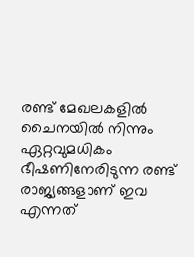രണ്ട് മേഖലകളില്‍ ചൈനയില്‍ നിന്നും ഏറ്റവുമധികം ഭീഷണിനേരിടുന്ന രണ്ട് രാജ്യങ്ങളാണ് ഇവ എന്നത്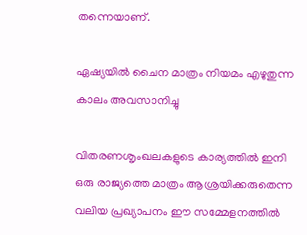തന്നെയാണ്.

ഏഷ്യയില്‍ ചൈന മാത്രം നിയമം എഴുതുന്ന കാലം അവസാനിച്ചു

വിതരണശൃംഖലകളുടെ കാര്യത്തില്‍ ഇനി ഒരു രാജ്യത്തെ മാത്രം ആശ്രയിക്കരുതെന്ന വലിയ പ്രഖ്യാപനം ഈ സമ്മേളനത്തില്‍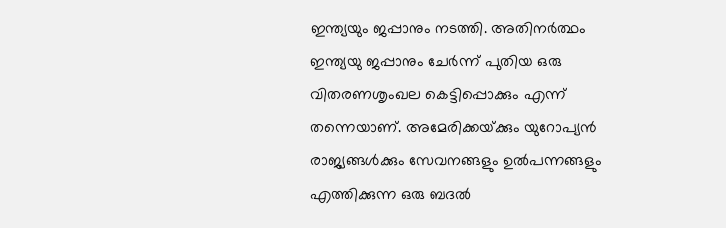ഇന്ത്യയും ജപ്പാനും നടത്തി. അതിനര്‍ത്ഥം ഇന്ത്യയു ജപ്പാനും ചേര്‍ന്ന് പുതിയ ഒരു വിതരണശൃംഖല കെട്ടിപ്പൊക്കും എന്ന് തന്നെയാണ്. അമേരിക്കയ്‌ക്കും യുറോപ്യന്‍ രാജ്യങ്ങള്‍ക്കും സേവനങ്ങളും ഉല്‍പന്നങ്ങളും എത്തിക്കുന്ന ഒരു ബദല്‍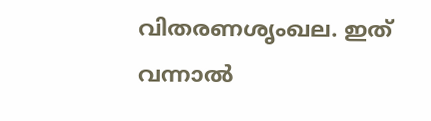വിതരണശൃംഖല. ഇത് വന്നാല്‍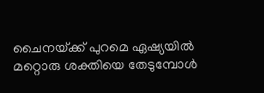ചൈനയ്‌ക്ക് പുറമെ ഏഷ്യയില്‍ മറ്റൊരു ശക്തിയെ തേടുമ്പോള്‍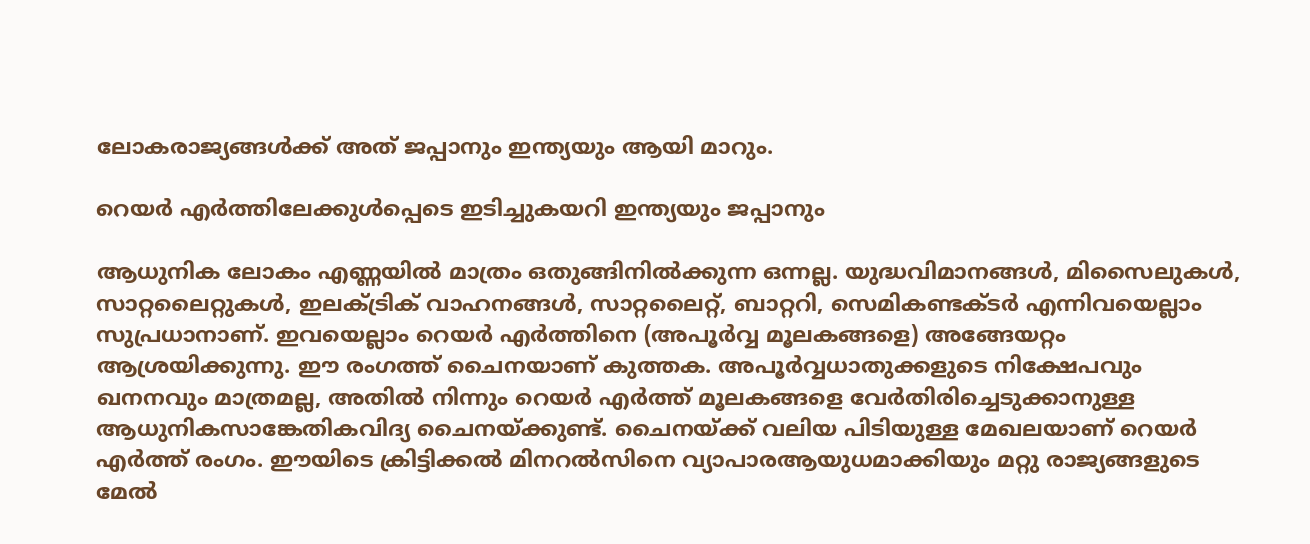ലോകരാജ്യങ്ങള്‍ക്ക് അത് ജപ്പാനും ഇന്ത്യയും ആയി മാറും.

റെയര്‍ എര്‍ത്തിലേക്കുള്‍പ്പെടെ ഇടിച്ചുകയറി ഇന്ത്യയും ജപ്പാനും

ആധുനിക ലോകം എണ്ണയില്‍ മാത്രം ഒതുങ്ങിനില്‍ക്കുന്ന ഒന്നല്ല. യുദ്ധവിമാനങ്ങള്‍, മിസൈലുകള്‍, സാറ്റലൈറ്റുകള്‍, ഇലക്ട്രിക് വാഹനങ്ങള്‍, സാറ്റലൈറ്റ്, ബാറ്ററി, സെമികണ്ടക്ടര്‍ എന്നിവയെല്ലാം സുപ്രധാനാണ്. ഇവയെല്ലാം റെയര്‍ എര്‍ത്തിനെ (അപൂര്‍വ്വ മൂലകങ്ങളെ) അങ്ങേയറ്റം ആശ്രയിക്കുന്നു. ഈ രംഗത്ത് ചൈനയാണ് കുത്തക. അപൂര്‍വ്വധാതുക്കളുടെ നിക്ഷേപവും ഖനനവും മാത്രമല്ല, അതില്‍ നിന്നും റെയര്‍ എര്‍ത്ത് മൂലകങ്ങളെ വേര്‍തിരിച്ചെടുക്കാനുള്ള ആധുനികസാങ്കേതികവിദ്യ ചൈനയ്‌ക്കുണ്ട്. ചൈനയ്‌ക്ക് വലിയ പിടിയുള്ള മേഖലയാണ് റെയര്‍ എര്‍ത്ത് രംഗം. ഈയിടെ ക്രിട്ടിക്കല്‍ മിനറല്‍സിനെ വ്യാപാരആയുധമാക്കിയും മറ്റു രാജ്യങ്ങളുടെ മേല്‍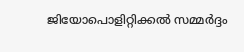ജിയോപൊളിറ്റിക്കല്‍ സമ്മര്‍ദ്ദം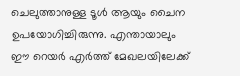ചെലുത്താനുള്ള ടൂള്‍ ആയും ചൈന ഉപയോഗിച്ചിരുന്നു. എന്തായാലും ഈ റെയര്‍ എര്‍ത്ത് മേഖലയിലേക്ക്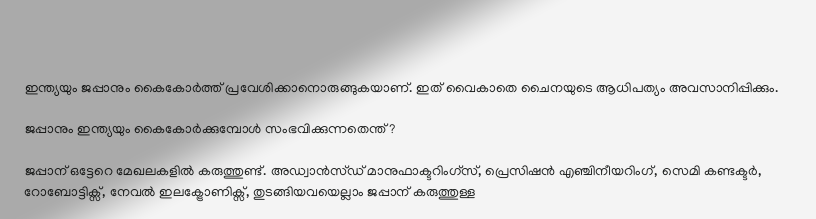ഇന്ത്യയും ജപ്പാനും കൈകോര്‍ത്ത് പ്രവേശിക്കാനൊരുങ്ങുകയാണ്. ഇത് വൈകാതെ ചൈനയുടെ ആധിപത്യം അവസാനിപ്പിക്കും.

ജപ്പാനും ഇന്ത്യയും കൈകോര്‍ക്കുമ്പോള്‍ സംഭവിക്കുന്നതെന്ത്?

ജപ്പാന് ഒട്ടേറെ മേഖലകളില്‍ കരുത്തുണ്ട്. അഡ്വാന്‍സ്ഡ് മാനുഫാക്ടറിംഗ്സ്, പ്രെസിഷന്‍ എഞ്ചിനീയറിംഗ്, സെമി കണ്ടക്ടര്‍, റോബോട്ടിക്സ്, നേവല്‍ ഇലക്ട്രോണിക്സ്, തുടങ്ങിയവയെല്ലാം ജപ്പാന് കരുത്തുള്ള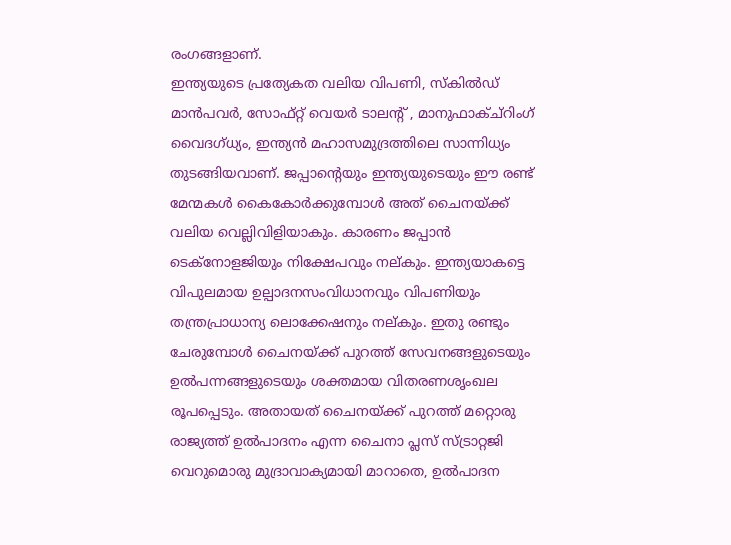രംഗങ്ങളാണ്.
ഇന്ത്യയുടെ പ്രത്യേകത വലിയ വിപണി, സ്കില്‍ഡ് മാന്‍പവര്‍, സോഫ്റ്റ് വെയര്‍ ടാലന്‍റ് , മാനുഫാക്ച്റിംഗ് വൈദഗ്ധ്യം, ഇന്ത്യന്‍ മഹാസമുദ്രത്തിലെ സാന്നിധ്യം തുടങ്ങിയവാണ്. ജപ്പാന്റെയും ഇന്ത്യയുടെയും ഈ രണ്ട് മേന്മകള്‍ കൈകോര്‍ക്കുമ്പോള്‍ അത് ചൈനയ്‌ക്ക് വലിയ വെല്ലിവിളിയാകും. കാരണം ജപ്പാന്‍ ടെക്നോളജിയും നിക്ഷേപവും നല‍്കും. ഇന്ത്യയാകട്ടെ വിപുലമായ ഉല‍്പാദനസംവിധാനവും വിപണിയും തന്ത്രപ്രാധാന്യ ലൊക്കേഷനും നല‍്കും. ഇതു രണ്ടും ചേരുമ്പോള്‍ ചൈനയ്‌ക്ക് പുറത്ത് സേവനങ്ങളുടെയും ഉല്‍പന്നങ്ങളുടെയും ശക്തമായ വിതരണശൃംഖല രൂപപ്പെടും. അതായത് ചൈനയ്‌ക്ക് പുറത്ത് മറ്റൊരു രാജ്യത്ത് ഉല്‍പാദനം എന്ന ചൈനാ പ്ലസ് സ്ട്രാറ്റജി വെറുമൊരു മുദ്രാവാക്യമായി മാറാതെ, ഉല്‍പാദന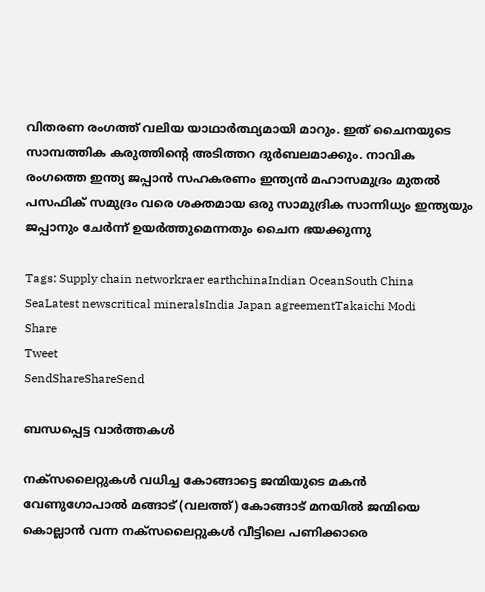വിതരണ രംഗത്ത് വലിയ യാഥാര്‍ത്ഥ്യമായി മാറും. ഇത് ചൈനയുടെ സാമ്പത്തിക കരുത്തിന്റെ അടിത്തറ ദുര്‍ബലമാക്കും. നാവിക രംഗത്തെ ഇന്ത്യ ജപ്പാന്‍ സഹകരണം ഇന്ത്യന്‍ മഹാസമുദ്രം മുതല്‍ പസഫിക് സമുദ്രം വരെ ശക്തമായ ഒരു സാമുദ്രിക സാന്നിധ്യം ഇന്ത്യയും ജപ്പാനും ചേര്‍ന്ന് ഉയര്‍ത്തുമെന്നതും ചൈന ഭയക്കുന്നു

Tags: Supply chain networkraer earthchinaIndian OceanSouth China SeaLatest newscritical mineralsIndia Japan agreementTakaichi Modi
Share
Tweet
SendShareShareSend

ബന്ധപ്പെട്ട വാര്‍ത്തകള്‍

നക്സലൈറ്റുകള്‍ വധിച്ച കോങ്ങാട്ടെ ജന്മിയുടെ മകന്‍ വേണുഗോപാല്‍ മങ്ങാട് (വലത്ത്) കോങ്ങാട് മനയില്‍ ജന്മിയെ കൊല്ലാന്‍ വന്ന നക്സലൈറ്റുകള്‍ വീട്ടിലെ പണിക്കാരെ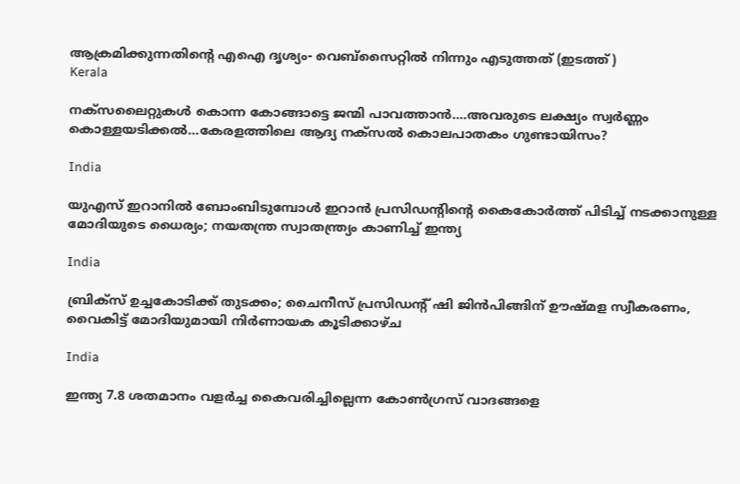ആക്രമിക്കുന്നതിന്‍റെ എഐ ദൃശ്യം- വെബ്സൈറ്റില്‍ നിന്നും എടുത്തത് (ഇടത്ത്)
Kerala

നക്സലൈറ്റുകള്‍ കൊന്ന കോങ്ങാട്ടെ ജന്മി പാവത്താന്‍….അവരുടെ ലക്ഷ്യം സ്വര്‍ണ്ണം കൊള്ളയടിക്കല്‍…കേരളത്തിലെ ആദ്യ നക്സല്‍ കൊലപാതകം ഗുണ്ടായിസം?

India

യുഎസ് ഇറാനില്‍ ബോംബിടുമ്പോള്‍ ഇറാന്‍ പ്രസിഡന്‍റിന്റെ കൈകോര്‍ത്ത് പിടിച്ച് നടക്കാനുള്ള മോദിയുടെ ധൈര്യം; നയതന്ത്ര സ്വാതന്ത്ര്യം കാണിച്ച് ഇന്ത്യ

India

ബ്രിക്സ് ഉച്ചകോടിക്ക് തുടക്കം; ചൈനീസ് പ്രസിഡന്റ് ഷി ജിൻപിങ്ങിന് ഊഷ്മള സ്വീകരണം, വൈകിട്ട് മോദിയുമായി നിർണായക കൂടിക്കാഴ്ച

India

ഇന്ത്യ 7.8 ശതമാനം വളര്‍ച്ച കൈവരിച്ചില്ലെന്ന കോണ്‍ഗ്രസ് വാദങ്ങളെ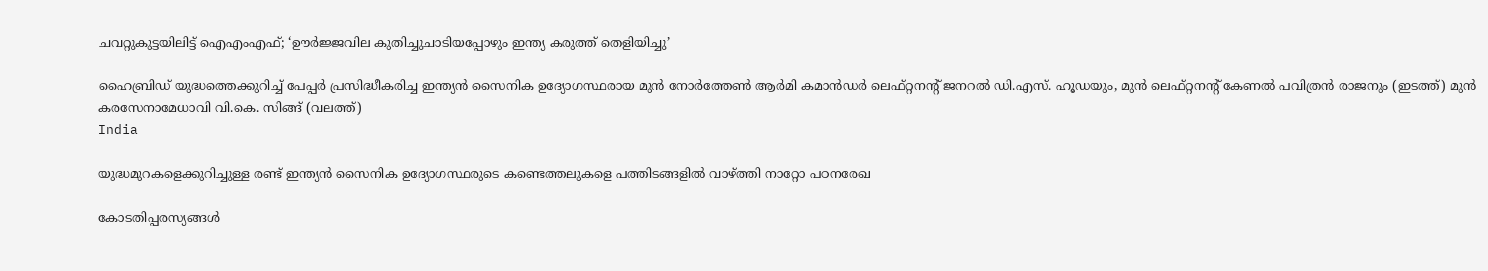ചവറ്റുകുട്ടയിലിട്ട് ഐഎംഎഫ്; ‘ഊർജ്ജവില കുതിച്ചുചാടിയപ്പോഴും ഇന്ത്യ കരുത്ത് തെളിയിച്ചു’

ഹൈബ്രിഡ് യുദ്ധത്തെക്കുറിച്ച് പേപ്പര്‍ പ്രസിദ്ധീകരിച്ച ഇന്ത്യന്‍ സൈനിക ഉദ്യോഗസ്ഥരായ മുൻ നോർത്തേൺ ആർമി കമാൻഡർ ലെഫ്റ്റനന്റ് ജനറൽ ഡി.എസ്. ഹൂഡയും, മുന്‍ ലെഫ്റ്റനന്റ് കേണൽ പവിത്രൻ രാജനും (ഇടത്ത്) മുന്‍ കരസേനാമേധാവി വി.കെ. സിങ്ങ് (വലത്ത്)
India

യുദ്ധമുറകളെക്കുറിച്ചുള്ള രണ്ട് ഇന്ത്യൻ സൈനിക ഉദ്യോഗസ്ഥരുടെ കണ്ടെത്തലുകളെ പത്തിടങ്ങളിൽ വാഴ്‌ത്തി നാറ്റോ പഠനരേഖ

കോടതിപ്പരസ്യങ്ങള്‍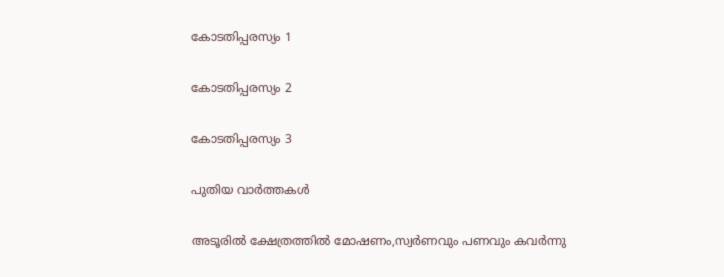കോടതിപ്പരസ്യം 1

കോടതിപ്പരസ്യം 2

കോടതിപ്പരസ്യം 3

പുതിയ വാര്‍ത്തകള്‍

അടൂരില്‍ ക്ഷേത്രത്തില്‍ മോഷണം,സ്വര്‍ണവും പണവും കവര്‍ന്നു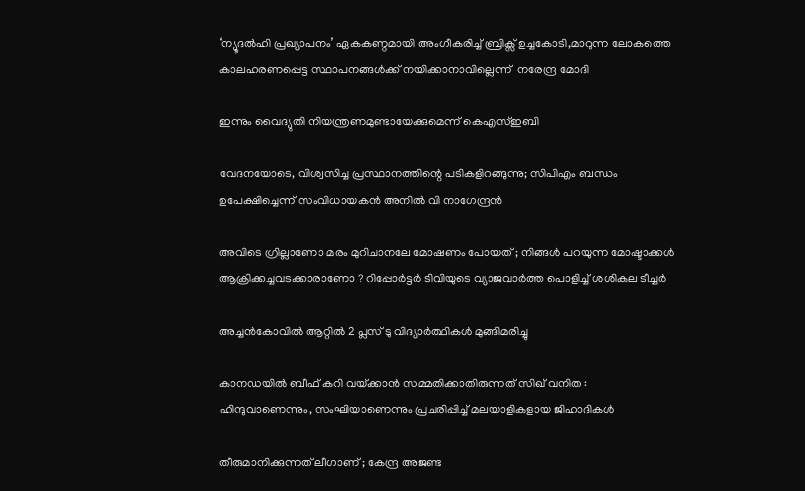‘ന്യൂദല്‍ഹി പ്രഖ്യാപനം’ ഏകകണ്ഠമായി അംഗീകരിച്ച് ബ്രിക്സ് ഉച്ചകോടി,മാറുന്ന ലോകത്തെ കാലഹരണപ്പെട്ട സ്ഥാപനങ്ങള്‍ക്ക് നയിക്കാനാവില്ലെന്ന്  നരേന്ദ്ര മോദി

ഇന്നും വൈദ്യുതി നിയന്ത്രണമുണ്ടായേക്കുമെന്ന് കെഎസ്ഇബി

വേദനയോടെ, വിശ്വസിച്ച പ്രസ്ഥാനത്തിന്റെ പടികളിറങ്ങുന്നു; സിപിഎം ബന്ധം ഉപേക്ഷിച്ചെന്ന് സംവിധായകന്‍ അനില്‍ വി നാഗേന്ദ്രന്‍

അവിടെ ഗ്രില്ലാണോ മരം മുറിചാനലേ മോഷണം പോയത് ; നിങ്ങൾ പറയുന്ന മോഷ്ടാക്കൾ ആക്രിക്കച്ചവടക്കാരാണോ ? റിപ്പോർട്ടർ ടിവിയുടെ വ്യാജവാർത്ത പൊളിച്ച് ശശികല ടീച്ചർ

അച്ചന്‍കോവില്‍ ആറ്റില്‍ 2 പ്ലസ് ടു വിദ്യാര്‍ത്ഥികള്‍ മുങ്ങിമരിച്ചു

കാനഡയിൽ ബീഫ് കറി വയ്‌ക്കാൻ സമ്മതിക്കാതിരുന്നത് സിഖ് വനിത : ഹിന്ദുവാണെന്നും, സംഘിയാണെന്നും പ്രചരിപ്പിച്ച് മലയാളികളായ ജിഹാദികൾ

തീരുമാനിക്കുന്നത് ലീഗാണ് ; കേന്ദ്ര അജണ്ട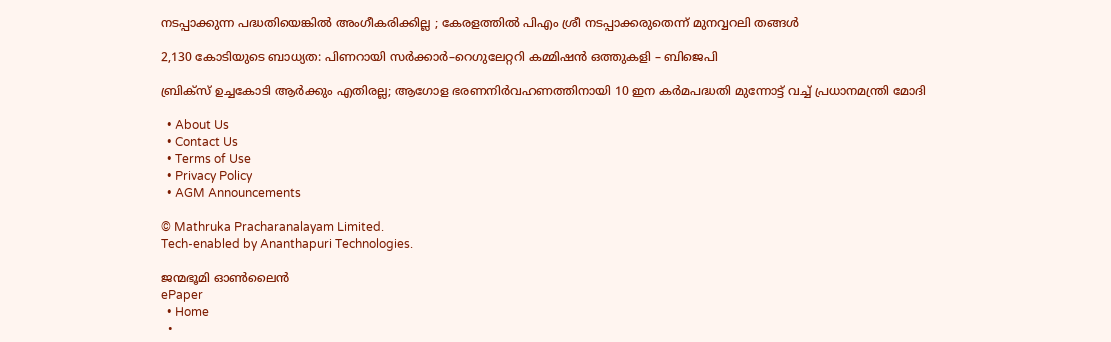നടപ്പാക്കുന്ന പദ്ധതിയെങ്കിൽ അംഗീകരിക്കില്ല ; കേരളത്തിൽ പിഎം ശ്രീ നടപ്പാക്കരുതെന്ന് മുനവ്വറലി തങ്ങൾ

2,130 കോടിയുടെ ബാധ്യത: പിണറായി സർക്കാർ–റെഗുലേറ്ററി കമ്മിഷൻ ഒത്തുകളി – ബിജെപി

ബ്രിക്സ് ഉച്ചകോടി ആർക്കും എതിരല്ല; ആഗോള ഭരണനിർവഹണത്തിനായി 10 ഇന കർമപദ്ധതി മുന്നോട്ട് വച്ച് പ്രധാനമന്ത്രി മോദി

  • About Us
  • Contact Us
  • Terms of Use
  • Privacy Policy
  • AGM Announcements

© Mathruka Pracharanalayam Limited.
Tech-enabled by Ananthapuri Technologies.

ജന്മഭൂമി ഓണ്‍ലൈന്‍
ePaper
  • Home
  •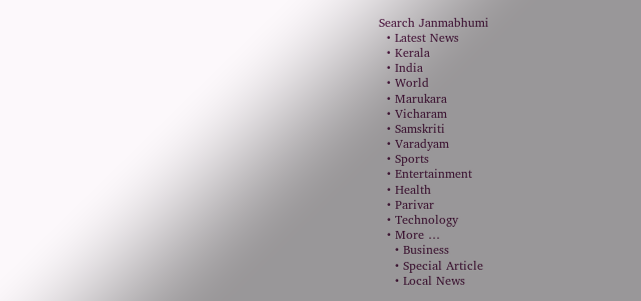Search Janmabhumi
  • Latest News
  • Kerala
  • India
  • World
  • Marukara
  • Vicharam
  • Samskriti
  • Varadyam
  • Sports
  • Entertainment
  • Health
  • Parivar
  • Technology
  • More …
    • Business
    • Special Article
    • Local News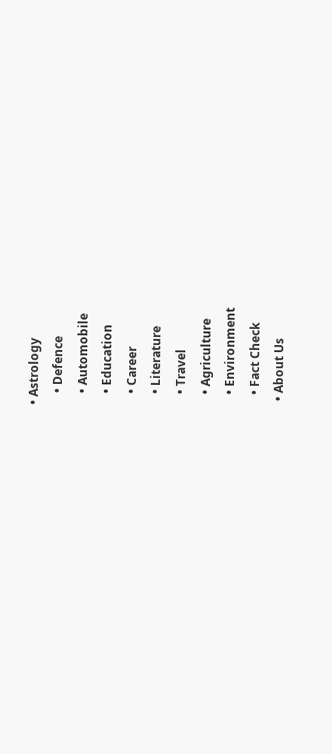• Astrology
    • Defence
    • Automobile
    • Education
    • Career
    • Literature
    • Travel
    • Agriculture
    • Environment
    • Fact Check
  • About Us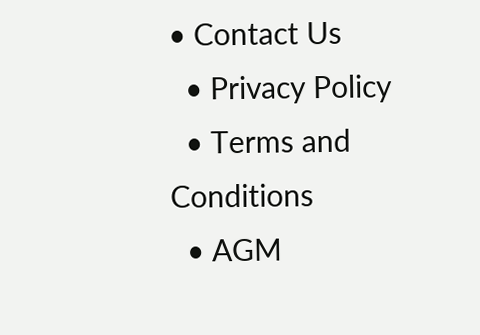• Contact Us
  • Privacy Policy
  • Terms and Conditions
  • AGM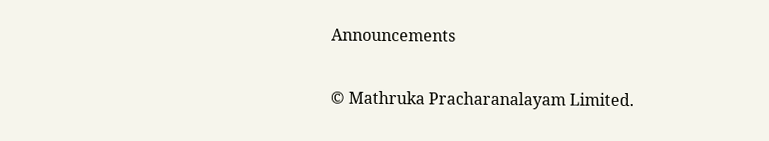Announcements

© Mathruka Pracharanalayam Limited.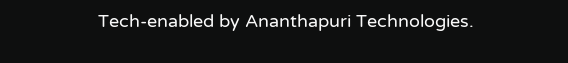Tech-enabled by Ananthapuri Technologies.